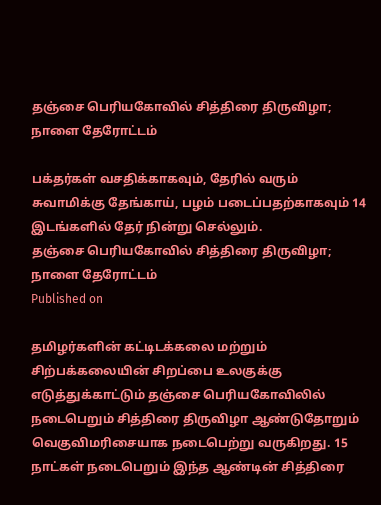தஞ்சை பெரியகோவில் சித்திரை திருவிழா; நாளை தேரோட்டம்

பக்தர்கள் வசதிக்காகவும், தேரில் வரும் சுவாமிக்கு தேங்காய், பழம் படைப்பதற்காகவும் 14 இடங்களில் தேர் நின்று செல்லும்.
தஞ்சை பெரியகோவில் சித்திரை திருவிழா; நாளை தேரோட்டம்
Published on

தமிழர்களின் கட்டிடக்கலை மற்றும் சிற்பக்கலையின் சிறப்பை உலகுக்கு எடுத்துக்காட்டும் தஞ்சை பெரியகோவிலில் நடைபெறும் சித்திரை திருவிழா ஆண்டுதோறும் வெகுவிமரிசையாக நடைபெற்று வருகிறது. 15 நாட்கள் நடைபெறும் இந்த ஆண்டின் சித்திரை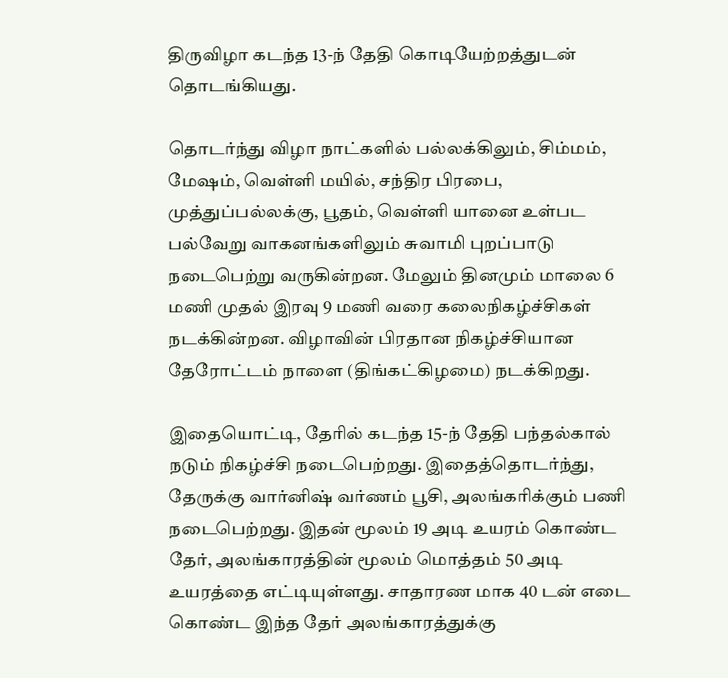திருவிழா கடந்த 13-ந் தேதி கொடியேற்றத்துடன் தொடங்கியது.

தொடர்ந்து விழா நாட்களில் பல்லக்கிலும், சிம்மம், மேஷம், வெள்ளி மயில், சந்திர பிரபை, முத்துப்பல்லக்கு, பூதம், வெள்ளி யானை உள்பட பல்வேறு வாகனங்களிலும் சுவாமி புறப்பாடு நடைபெற்று வருகின்றன. மேலும் தினமும் மாலை 6 மணி முதல் இரவு 9 மணி வரை கலைநிகழ்ச்சிகள் நடக்கின்றன. விழாவின் பிரதான நிகழ்ச்சியான தேரோட்டம் நாளை (திங்கட்கிழமை) நடக்கிறது.

இதையொட்டி, தேரில் கடந்த 15-ந் தேதி பந்தல்கால் நடும் நிகழ்ச்சி நடைபெற்றது. இதைத்தொடர்ந்து, தேருக்கு வார்னிஷ் வர்ணம் பூசி, அலங்கரிக்கும் பணி நடைபெற்றது. இதன் மூலம் 19 அடி உயரம் கொண்ட தேர், அலங்காரத்தின் மூலம் மொத்தம் 50 அடி உயரத்தை எட்டியுள்ளது. சாதாரண மாக 40 டன் எடை கொண்ட இந்த தேர் அலங்காரத்துக்கு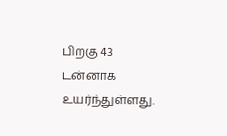பிறகு 43 டன்னாக உயர்ந்துள்ளது.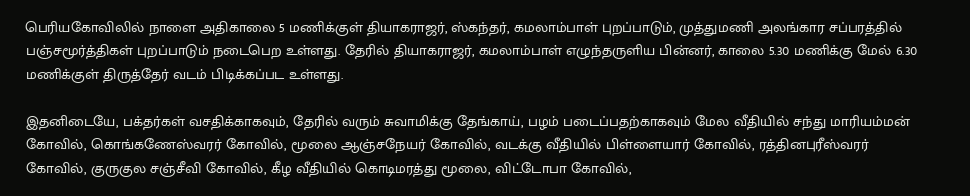பெரியகோவிலில் நாளை அதிகாலை 5 மணிக்குள் தியாகராஜர், ஸ்கந்தர், கமலாம்பாள் புறப்பாடும், முத்துமணி அலங்கார சப்பரத்தில் பஞ்சமூர்த்திகள் புறப்பாடும் நடைபெற உள்ளது. தேரில் தியாகராஜர், கமலாம்பாள் எழுந்தருளிய பின்னர், காலை 5.30 மணிக்கு மேல் 6.30 மணிக்குள் திருத்தேர் வடம் பிடிக்கப்பட உள்ளது.

இதனிடையே, பக்தர்கள் வசதிக்காகவும், தேரில் வரும் சுவாமிக்கு தேங்காய், பழம் படைப்பதற்காகவும் மேல வீதியில் சந்து மாரியம்மன் கோவில், கொங்கணேஸ்வரர் கோவில், மூலை ஆஞ்சநேயர் கோவில், வடக்கு வீதியில் பிள்ளையார் கோவில், ரத்தினபுரீஸ்வரர் கோவில், குருகுல சஞ்சீவி கோவில், கீழ வீதியில் கொடிமரத்து மூலை, விட்டோபா கோவில்,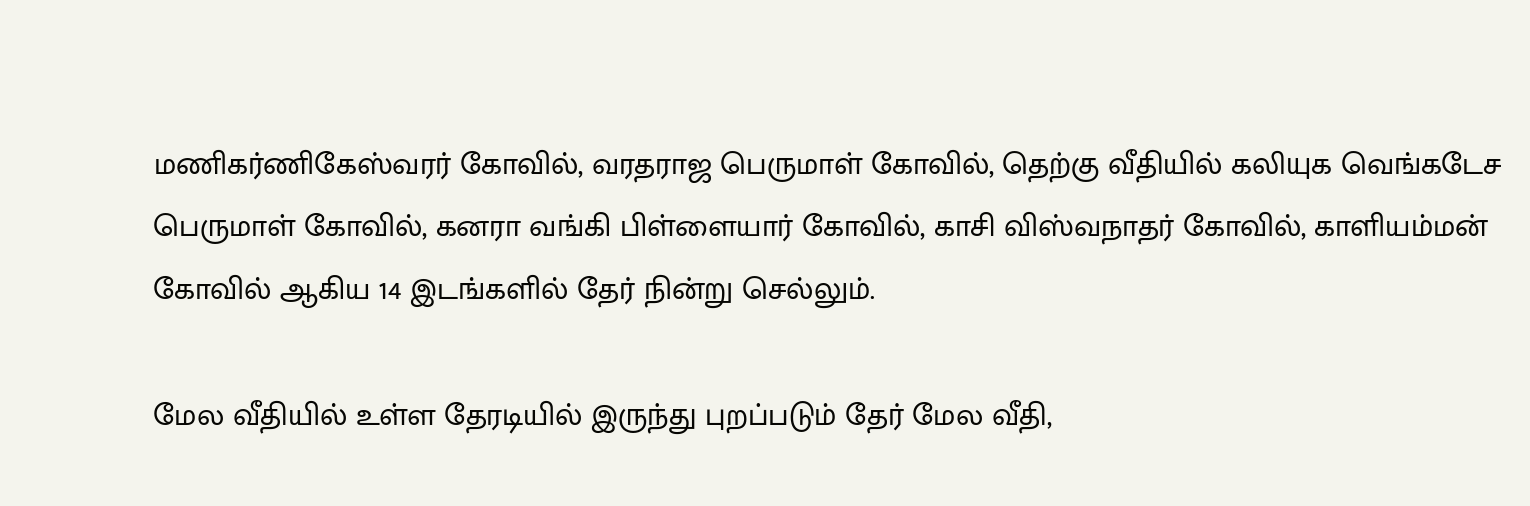மணிகர்ணிகேஸ்வரர் கோவில், வரதராஜ பெருமாள் கோவில், தெற்கு வீதியில் கலியுக வெங்கடேச பெருமாள் கோவில், கனரா வங்கி பிள்ளையார் கோவில், காசி விஸ்வநாதர் கோவில், காளியம்மன் கோவில் ஆகிய 14 இடங்களில் தேர் நின்று செல்லும்.

மேல வீதியில் உள்ள தேரடியில் இருந்து புறப்படும் தேர் மேல வீதி,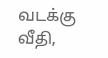வடக்கு வீதி,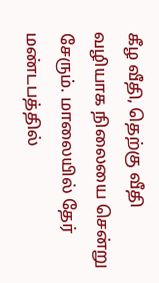கீழ வீதி, தெற்கு வீதி வழியாக நிலையை சென்று சேரும். மாலையில் தேர் மண்டபத்தில்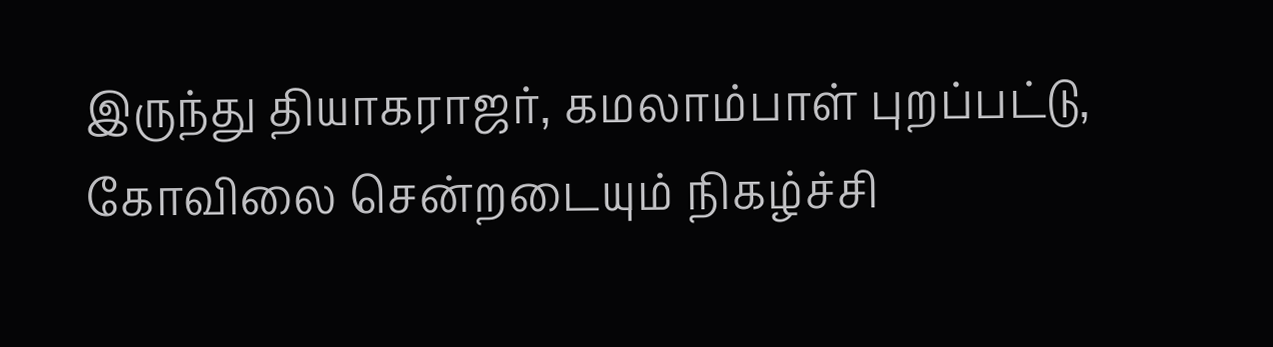இருந்து தியாகராஜர், கமலாம்பாள் புறப்பட்டு, கோவிலை சென்றடையும் நிகழ்ச்சி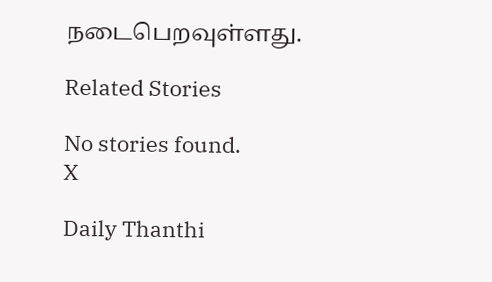நடைபெறவுள்ளது.

Related Stories

No stories found.
X

Daily Thanthi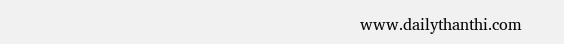www.dailythanthi.com